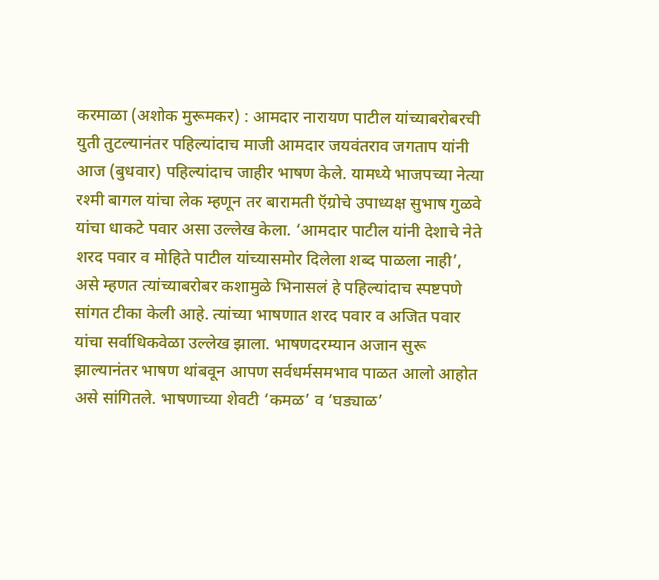करमाळा (अशोक मुरूमकर) : आमदार नारायण पाटील यांच्याबरोबरची युती तुटल्यानंतर पहिल्यांदाच माजी आमदार जयवंतराव जगताप यांनी आज (बुधवार) पहिल्यांदाच जाहीर भाषण केले. यामध्ये भाजपच्या नेत्या रश्मी बागल यांचा लेक म्हणून तर बारामती ऍग्रोचे उपाध्यक्ष सुभाष गुळवे यांचा धाकटे पवार असा उल्लेख केला. ‘आमदार पाटील यांनी देशाचे नेते शरद पवार व मोहिते पाटील यांच्यासमोर दिलेला शब्द पाळला नाही’, असे म्हणत त्यांच्याबरोबर कशामुळे भिनासलं हे पहिल्यांदाच स्पष्टपणे सांगत टीका केली आहे. त्यांच्या भाषणात शरद पवार व अजित पवार यांचा सर्वाधिकवेळा उल्लेख झाला. भाषणदरम्यान अजान सुरू झाल्यानंतर भाषण थांबवून आपण सर्वधर्मसमभाव पाळत आलो आहोत असे सांगितले. भाषणाच्या शेवटी ‘कमळ’ व ‘घड्याळ’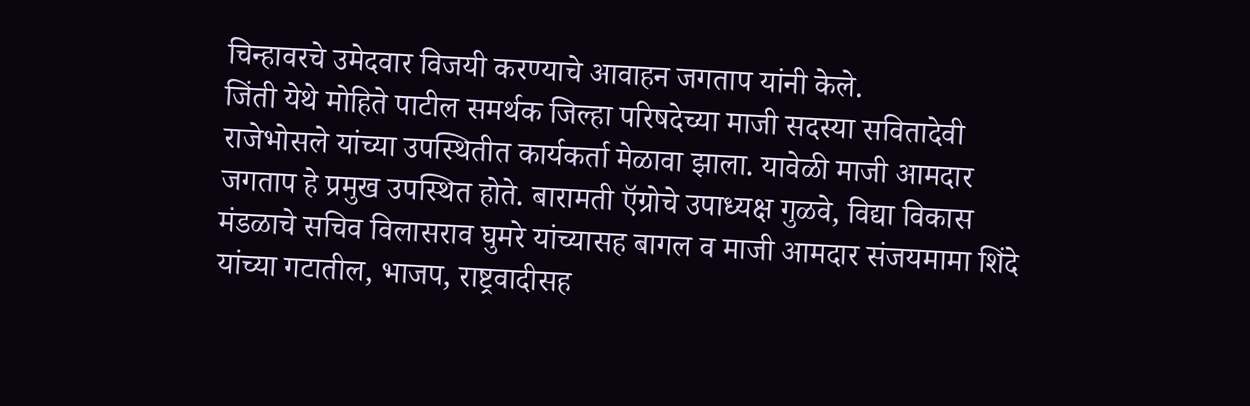चिन्हावरचे उमेदवार विजयी करण्याचे आवाहन जगताप यांनी केले.
जिंती येथे मोहिते पाटील समर्थक जिल्हा परिषदेच्या माजी सदस्या सवितादेवी राजेभोसले यांच्या उपस्थितीत कार्यकर्ता मेळावा झाला. यावेळी माजी आमदार जगताप हे प्रमुख उपस्थित होते. बारामती ऍग्रोचे उपाध्यक्ष गुळवे, विद्या विकास मंडळाचे सचिव विलासराव घुमरे यांच्यासह बागल व माजी आमदार संजयमामा शिंदे यांच्या गटातील, भाजप, राष्ट्रवादीसह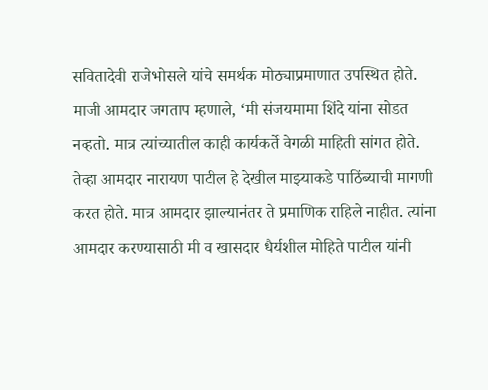सवितादेवी राजेभोसले यांचे समर्थक मोठ्याप्रमाणात उपस्थित होते.
माजी आमदार जगताप म्हणाले, ‘मी संजयमामा शिंदे यांना सोडत नव्हतो. मात्र त्यांच्यातील काही कार्यकर्ते वेगळी माहिती सांगत होते. तेव्हा आमदार नारायण पाटील हे देखील माझ्याकडे पाठिंब्याची मागणी करत होते. मात्र आमदार झाल्यानंतर ते प्रमाणिक राहिले नाहीत. त्यांना आमदार करण्यासाठी मी व खासदार धैर्यशील मोहिते पाटील यांनी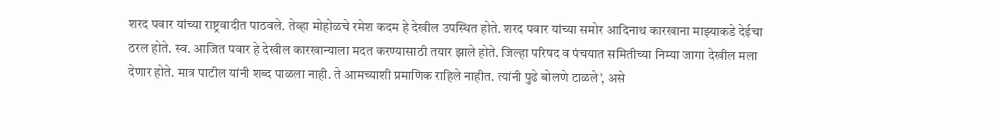शरद पवार यांच्या राष्ट्रवादीत पाठवले. तेव्हा मोहोळचे रमेश कदम हे देखील उपस्थित होते. शरद पवार यांच्या समोर आदिनाथ कारखाना माझ्याकडे देईचा ठरल होते. स्व. आजित पवार हे देखील कारखान्याला मदत करण्यासाठी तयार झाले होते. जिल्हा परिषद व पंचयात समितीच्या निम्या जागा देखील मला देणार होते. मात्र पाटील यांनी शब्द पाळला नाही. ते आमच्याशी प्रमाणिक राहिले नाहीत. त्यांनी पुढे बोलणे टाळले’, असे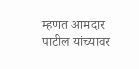म्हणत आमदार पाटील यांच्यावर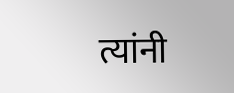त्यांनी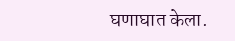घणाघात केला.